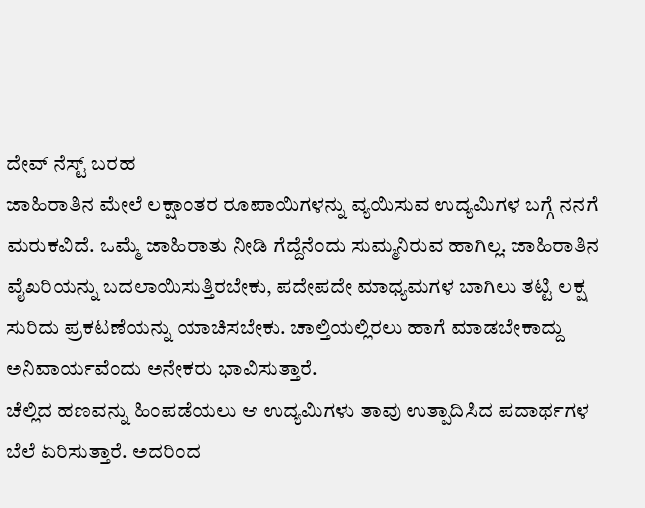ದೇವ್ ನೆಸ್ಟ್ ಬರಹ
ಜಾಹಿರಾತಿನ ಮೇಲೆ ಲಕ್ಷಾಂತರ ರೂಪಾಯಿಗಳನ್ನು ವ್ಯಯಿಸುವ ಉದ್ಯಮಿಗಳ ಬಗ್ಗೆ ನನಗೆ ಮರುಕವಿದೆ. ಒಮ್ಮೆ ಜಾಹಿರಾತು ನೀಡಿ ಗೆದ್ದೆನೆಂದು ಸುಮ್ಮನಿರುವ ಹಾಗಿಲ್ಲ. ಜಾಹಿರಾತಿನ ವೈಖರಿಯನ್ನು ಬದಲಾಯಿಸುತ್ತಿರಬೇಕು, ಪದೇಪದೇ ಮಾಧ್ಯಮಗಳ ಬಾಗಿಲು ತಟ್ಟಿ ಲಕ್ಷ ಸುರಿದು ಪ್ರಕಟಣೆಯನ್ನು ಯಾಚಿಸಬೇಕು. ಚಾಲ್ತಿಯಲ್ಲಿರಲು ಹಾಗೆ ಮಾಡಬೇಕಾದ್ದು ಅನಿವಾರ್ಯವೆಂದು ಅನೇಕರು ಭಾವಿಸುತ್ತಾರೆ.
ಚೆಲ್ಲಿದ ಹಣವನ್ನು ಹಿಂಪಡೆಯಲು ಆ ಉದ್ಯಮಿಗಳು ತಾವು ಉತ್ಪಾದಿಸಿದ ಪದಾರ್ಥಗಳ ಬೆಲೆ ಏರಿಸುತ್ತಾರೆ. ಅದರಿಂದ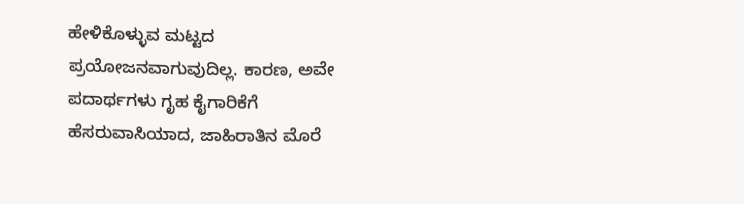ಹೇಳಿಕೊಳ್ಳುವ ಮಟ್ಟದ ಪ್ರಯೋಜನವಾಗುವುದಿಲ್ಲ. ಕಾರಣ, ಅವೇ ಪದಾರ್ಥಗಳು ಗೃಹ ಕೈಗಾರಿಕೆಗೆ ಹೆಸರುವಾಸಿಯಾದ, ಜಾಹಿರಾತಿನ ಮೊರೆ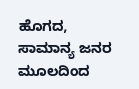ಹೊಗದ, ಸಾಮಾನ್ಯ ಜನರ ಮೂಲದಿಂದ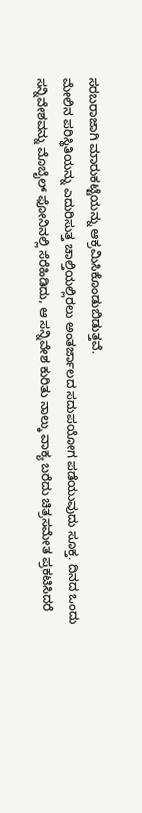ಸರಬರಾಜಾಗಿ ಮಾರುಕಟ್ಟೆಯನ್ನು ಆಕ್ರಮಿಸಿಕೊಂಡುಬಿಡುತ್ತವೆ.
ಮೇಲಿನ ಪರಿಸ್ಥಿತಿಯನ್ನು ಎದುರಿಸುತ್ತ ಚಾಲ್ತಿಯಲ್ಲಿರಲು ಅಂತರ್ಜಾಲದ ಸದುಪಯೋಗ ಪಡೆಯುವುದು ಸೂಕ್ತ. ದಿನದ ಒಂದು ಸನ್ನಿವೇಶವನ್ನು ಮೊಬೈಲ್ ಫೋನಿನಲ್ಲಿ ಸೆರೆಹಿಡಿದು, ಆ ಸನ್ನಿವೇಶ ಕುರಿತು ನಾಲ್ಕು ವಾಕ್ಯ ಬರೆದು ಚಿತ್ರಸಮೇತ ಪ್ರಕಟಿಸಿದರೆ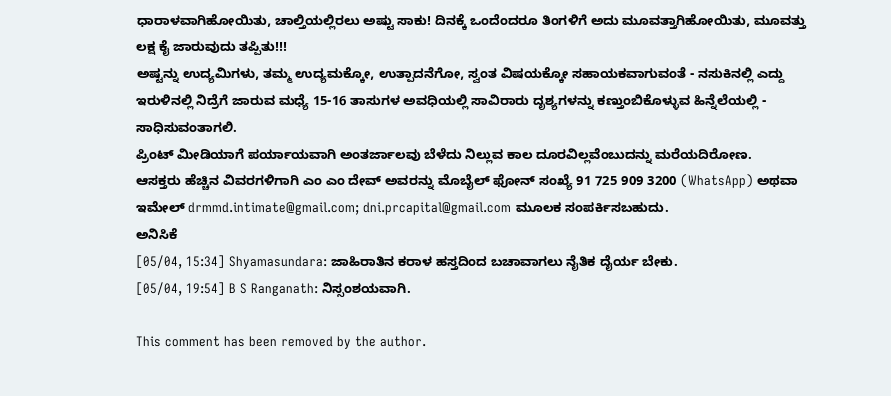ಧಾರಾಳವಾಗಿಹೋಯಿತು, ಚಾಲ್ತಿಯಲ್ಲಿರಲು ಅಷ್ಟು ಸಾಕು! ದಿನಕ್ಕೆ ಒಂದೆಂದರೂ ತಿಂಗಳಿಗೆ ಅದು ಮೂವತ್ತಾಗಿಹೋಯಿತು, ಮೂವತ್ತು ಲಕ್ಷ ಕೈ ಜಾರುವುದು ತಪ್ಪಿತು!!!
ಅಷ್ಟನ್ನು ಉದ್ಯಮಿಗಳು, ತಮ್ಮ ಉದ್ಯಮಕ್ಕೋ, ಉತ್ಪಾದನೆಗೋ, ಸ್ವಂತ ವಿಷಯಕ್ಕೋ ಸಹಾಯಕವಾಗುವಂತೆ - ನಸುಕಿನಲ್ಲಿ ಎದ್ದು ಇರುಳಿನಲ್ಲಿ ನಿದ್ರೆಗೆ ಜಾರುವ ಮಧ್ಯೆ 15-16 ತಾಸುಗಳ ಅವಧಿಯಲ್ಲಿ ಸಾವಿರಾರು ದೃಶ್ಯಗಳನ್ನು ಕಣ್ತುಂಬಿಕೊಳ್ಳುವ ಹಿನ್ನೆಲೆಯಲ್ಲಿ - ಸಾಧಿಸುವಂತಾಗಲಿ.
ಪ್ರಿಂಟ್ ಮೀಡಿಯಾಗೆ ಪರ್ಯಾಯವಾಗಿ ಅಂತರ್ಜಾಲವು ಬೆಳೆದು ನಿಲ್ಲುವ ಕಾಲ ದೂರವಿಲ್ಲವೆಂಬುದನ್ನು ಮರೆಯದಿರೋಣ.
ಆಸಕ್ತರು ಹೆಚ್ಚಿನ ವಿವರಗಳಿಗಾಗಿ ಎಂ ಎಂ ದೇವ್ ಅವರನ್ನು ಮೊಬೈಲ್ ಫೋನ್ ಸಂಖ್ಯೆ 91 725 909 3200 (WhatsApp) ಅಥವಾ ಇಮೇಲ್ drmmd.intimate@gmail.com; dni.prcapital@gmail.com ಮೂಲಕ ಸಂಪರ್ಕಿಸಬಹುದು.
ಅನಿಸಿಕೆ
[05/04, 15:34] Shyamasundara: ಜಾಹಿರಾತಿನ ಕರಾಳ ಹಸ್ತದಿಂದ ಬಚಾವಾಗಲು ನೈತಿಕ ದೈರ್ಯ ಬೇಕು.
[05/04, 19:54] B S Ranganath: ನಿಸ್ಸಂಶಯವಾಗಿ.

This comment has been removed by the author.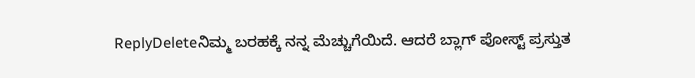ReplyDeleteನಿಮ್ಮ ಬರಹಕ್ಕೆ ನನ್ನ ಮೆಚ್ಚುಗೆಯಿದೆ. ಆದರೆ ಬ್ಲಾಗ್ ಪೋಸ್ಟ್ ಪ್ರಸ್ತುತ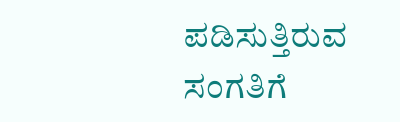ಪಡಿಸುತ್ತಿರುವ ಸಂಗತಿಗೆ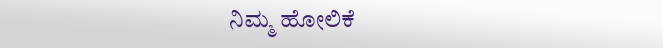ನಿಮ್ಮ ಹೋಲಿಕೆ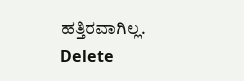ಹತ್ತಿರವಾಗಿಲ್ಲ.
Delete